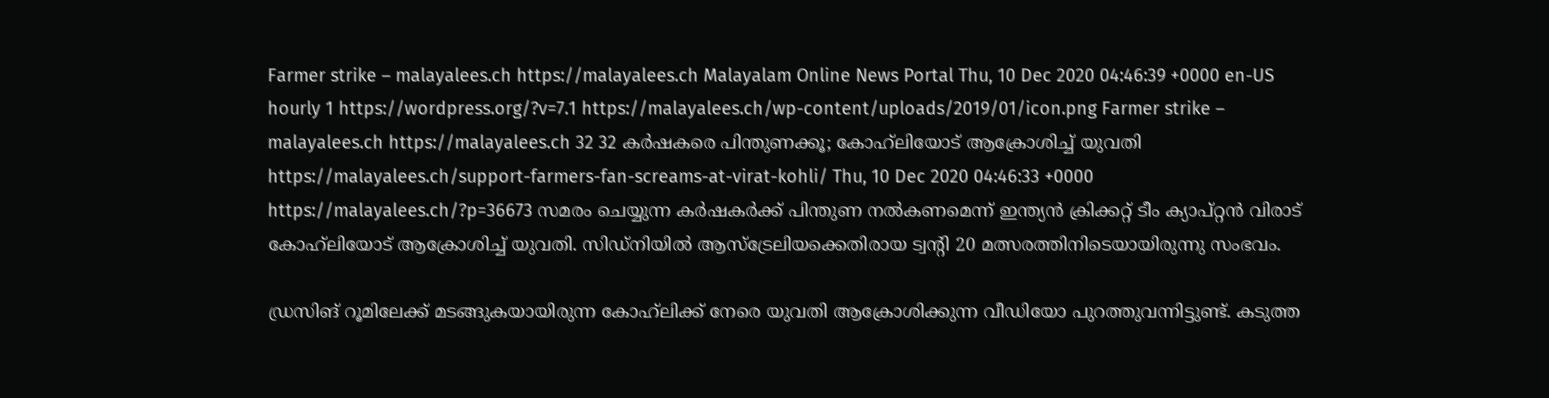Farmer strike – malayalees.ch https://malayalees.ch Malayalam Online News Portal Thu, 10 Dec 2020 04:46:39 +0000 en-US hourly 1 https://wordpress.org/?v=7.1 https://malayalees.ch/wp-content/uploads/2019/01/icon.png Farmer strike – malayalees.ch https://malayalees.ch 32 32 കര്‍ഷകരെ പിന്തുണക്കൂ; കോഹ്‍ലിയോട് ആക്രോശിച്ച് യുവതി https://malayalees.ch/support-farmers-fan-screams-at-virat-kohli/ Thu, 10 Dec 2020 04:46:33 +0000 https://malayalees.ch/?p=36673 സമരം ചെയ്യുന്ന കര്‍ഷകര്‍ക്ക് പിന്തുണ നല്‍കണമെന്ന് ഇന്ത്യന്‍ ക്രിക്കറ്റ് ടീം ക്യാപ്റ്റന്‍ വിരാട് കോഹ്‍ലിയോട് ആക്രോശിച്ച് യുവതി. സിഡ്‌നിയില്‍ ആസ്‌ട്രേലിയക്കെതിരായ ട്വന്‍റി 20 മത്സരത്തിനിടെയായിരുന്നു സംഭവം.

ഡ്രസിങ് റൂമിലേക്ക് മടങ്ങുകയായിരുന്ന കോഹ്‍ലിക്ക് നേരെ യുവതി ആക്രോശിക്കുന്ന വീഡിയോ പുറത്തുവന്നിട്ടുണ്ട്. കടുത്ത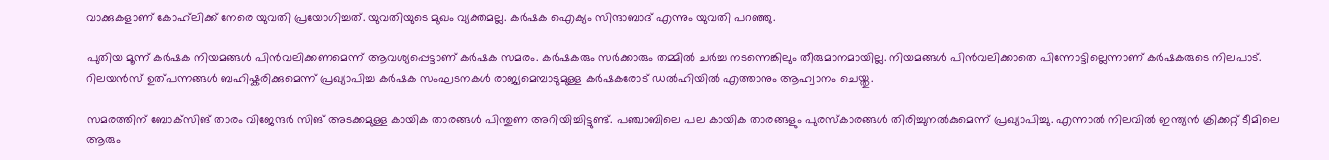വാക്കുകളാണ് കോഹ്‍ലിക്ക് നേരെ യുവതി പ്രയോഗിച്ചത്. യുവതിയുടെ മുഖം വ്യക്തമല്ല. കര്‍ഷക ഐക്യം സിന്ദാബാദ് എന്നും യുവതി പറഞ്ഞു.

പുതിയ മൂന്ന് കര്‍ഷക നിയമങ്ങള്‍ പിന്‍വലിക്കണമെന്ന് ആവശ്യപ്പെട്ടാണ് കര്‍ഷക സമരം. കര്‍ഷകരും സര്‍ക്കാരും തമ്മില്‍ ചര്‍ച്ച നടന്നെങ്കിലും തീരുമാനമായില്ല. നിയമങ്ങള്‍ പിന്‍വലിക്കാതെ പിന്നോട്ടില്ലെന്നാണ് കര്‍ഷകരുടെ നിലപാട്. റിലയന്‍സ് ഉത്പന്നങ്ങള്‍ ബഹിഷ്കരിക്കുമെന്ന് പ്രഖ്യാപിച്ച കര്‍ഷക സംഘടനകള്‍ രാജ്യമെമ്പാടുമുള്ള കര്‍ഷകരോട് ഡല്‍ഹിയില്‍ എത്താനും ആഹ്വാനം ചെയ്തു.

സമരത്തിന് ബോക്‌സിങ് താരം വിജേന്ദര്‍ സിങ് അടക്കമുള്ള കായിക താരങ്ങള്‍ പിന്തുണ അറിയിച്ചിട്ടുണ്ട്. പഞ്ചാബിലെ പല കായിക താരങ്ങളും പുരസ്കാരങ്ങള്‍ തിരിച്ചുനല്‍കുമെന്ന് പ്രഖ്യാപിച്ചു. എന്നാല്‍ നിലവില്‍ ഇന്ത്യന്‍ ക്രിക്കറ്റ് ടീമിലെ ആരും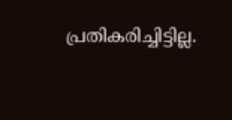പ്രതികരിച്ചിട്ടില്ല.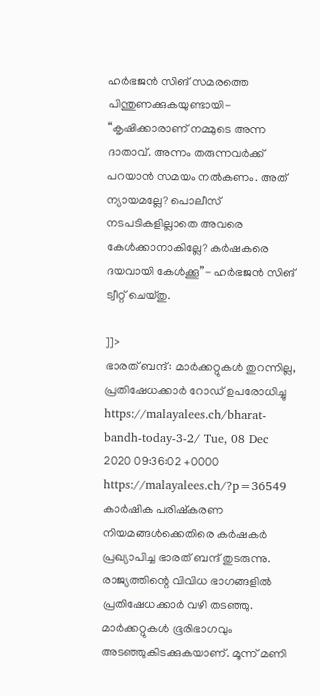ഹര്‍ഭജന്‍ സിങ് സമരത്തെ പിന്തുണക്കുകയുണ്ടായി- “കൃഷിക്കാരാണ് നമ്മുടെ അന്ന ദാതാവ്. അന്നം തരുന്നവര്‍ക്ക് പറയാന്‍ സമയം നല്‍കണം. അത് ന്യായമല്ലേ? പൊലീസ് നടപടികളില്ലാതെ അവരെ കേള്‍ക്കാനാകില്ലേ? കര്‍ഷകരെ ദയവായി കേള്‍ക്കൂ”- ഹര്‍ഭജന്‍ സിങ് ട്വീറ്റ് ചെയ്തു.

]]>
ഭാരത് ബന്ദ്: മാര്‍ക്കറ്റുകള്‍ തുറന്നില്ല, പ്രതിഷേധക്കാർ റോഡ് ഉപരോധിച്ചു https://malayalees.ch/bharat-bandh-today-3-2/ Tue, 08 Dec 2020 09:36:02 +0000 https://malayalees.ch/?p=36549 കാർഷിക പരിഷ്കരണ നിയമങ്ങള്‍ക്കെതിരെ കർഷകർ പ്രഖ്യാപിച്ച ഭാരത് ബന്ദ് തുടരുന്നു. രാജ്യത്തിന്റെ വിവിധ ഭാഗങ്ങളിൽ പ്രതിഷേധക്കാർ വഴി തടഞ്ഞു. മാർക്കറ്റുകൾ ഭൂരിഭാഗവും അടഞ്ഞുകിടക്കുകയാണ്. മൂന്ന് മണി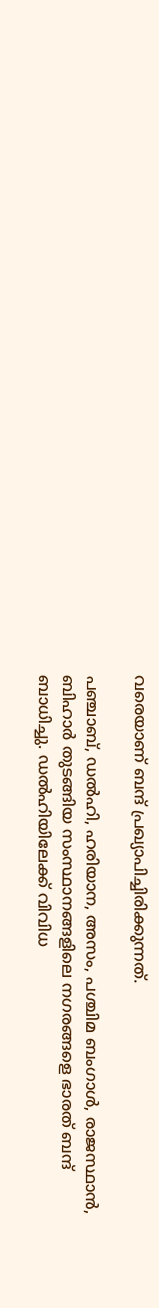വരെയാണ് ബന്ദ് പ്രഖ്യാപിച്ചിരിക്കുന്നത്.

പഞ്ചാബ്, ഡൽഹി, ഹരിയാന, അസം, പശ്ചിമ ബംഗാൾ, രാജസ്ഥാൻ, ബിഹാർ തുടങ്ങിയ സംസ്ഥാനങ്ങളിലെ നഗരങ്ങളെ ഭാരത് ബന്ദ് ബാധിച്ചു. ഡൽഹിയിലേക്ക് വിവിധ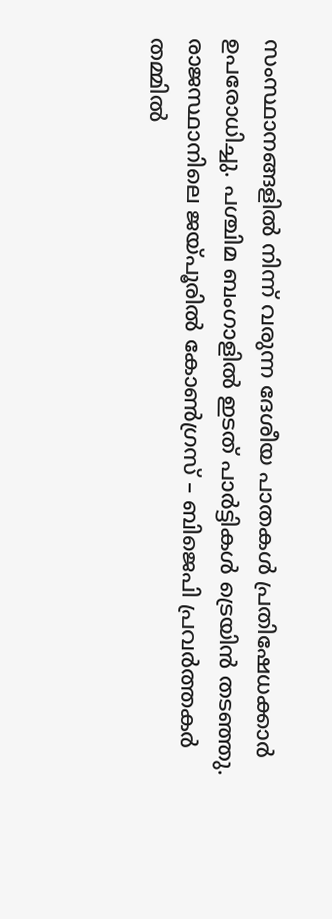സംസ്ഥാനങ്ങളിൽ നിന്ന് വരുന്ന ദേശീയ പാതകൾ പ്രതിഷേധക്കാർ ഉപരോധിച്ചു. പശ്ചിമ ബംഗാളിൽ ഇടത് പാർട്ടികൾ ട്രെയിൻ തടഞ്ഞു. രാജസ്ഥാനിലെ ജയ്‌പൂരിൽ കോൺഗ്രസ്‌ – ബിജെപി പ്രവർത്തകർ തമ്മിൽ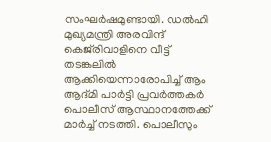സംഘർഷമുണ്ടായി. ഡൽഹി മുഖ്യമന്ത്രി അരവിന്ദ് കെജ്‌രിവാളിനെ വീട്ട് തടങ്കലിൽ ആക്കിയെന്നാരോപിച്ച് ആം ആദ്മി പാർട്ടി പ്രവർത്തകർ പൊലീസ് ആസ്ഥാനത്തേക്ക് മാർച്ച് നടത്തി. പൊലീസും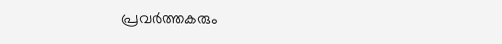പ്രവർത്തകരും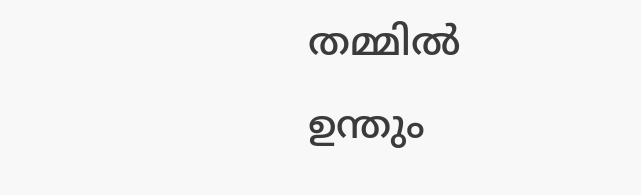തമ്മിൽ ഉന്തും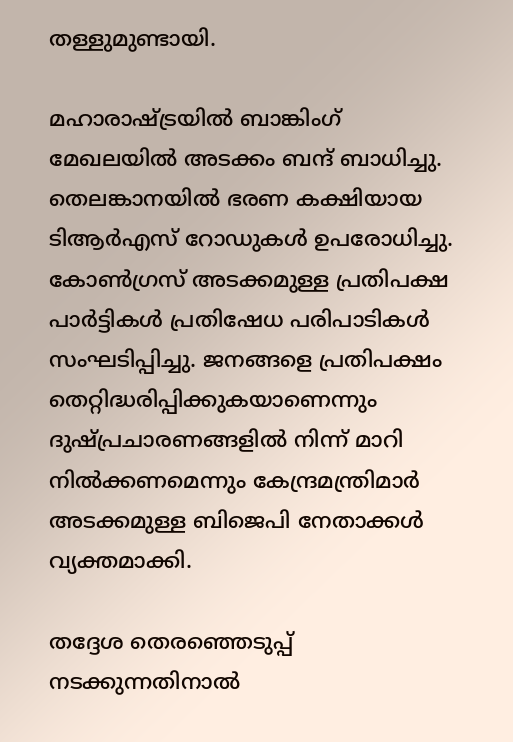തള്ളുമുണ്ടായി.

മഹാരാഷ്ട്രയിൽ ബാങ്കിംഗ് മേഖലയിൽ അടക്കം ബന്ദ് ബാധിച്ചു. തെലങ്കാനയിൽ ഭരണ കക്ഷിയായ ടിആര്‍എസ് റോഡുകൾ ഉപരോധിച്ചു. കോൺഗ്രസ്‌ അടക്കമുള്ള പ്രതിപക്ഷ പാർട്ടികൾ പ്രതിഷേധ പരിപാടികൾ സംഘടിപ്പിച്ചു. ജനങ്ങളെ പ്രതിപക്ഷം തെറ്റിദ്ധരിപ്പിക്കുകയാണെന്നും ദുഷ്പ്രചാരണങ്ങളിൽ നിന്ന് മാറി നില്‍ക്കണമെന്നും കേന്ദ്രമന്ത്രിമാർ അടക്കമുള്ള ബിജെപി നേതാക്കൾ വ്യക്തമാക്കി.

തദ്ദേശ തെരഞ്ഞെടുപ്പ് നടക്കുന്നതിനാല്‍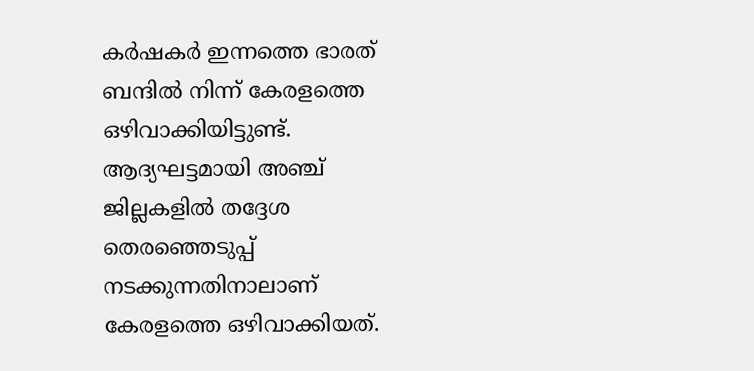കര്‍ഷകര്‍ ഇന്നത്തെ ഭാരത് ബന്ദില്‍ നിന്ന് കേരളത്തെ ഒഴിവാക്കിയിട്ടുണ്ട്. ആദ്യഘട്ടമായി അഞ്ച് ജില്ലകളില്‍ തദ്ദേശ തെരഞ്ഞെടുപ്പ് നടക്കുന്നതിനാലാണ് കേരളത്തെ ഒഴിവാക്കിയത്.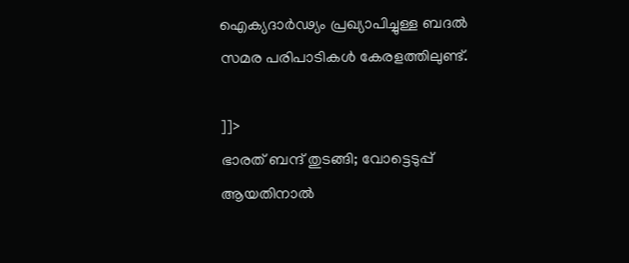ഐക്യദാര്‍ഢ്യം പ്രഖ്യാപിച്ചുള്ള ബദല്‍ സമര പരിപാടികള്‍ കേരളത്തിലുണ്ട്.

]]>
ഭാരത് ബന്ദ് തുടങ്ങി; വോട്ടെടുപ്പ് ആയതിനാല്‍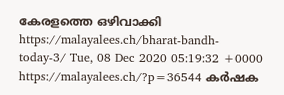കേരളത്തെ ഒഴിവാക്കി https://malayalees.ch/bharat-bandh-today-3/ Tue, 08 Dec 2020 05:19:32 +0000 https://malayalees.ch/?p=36544 കർഷക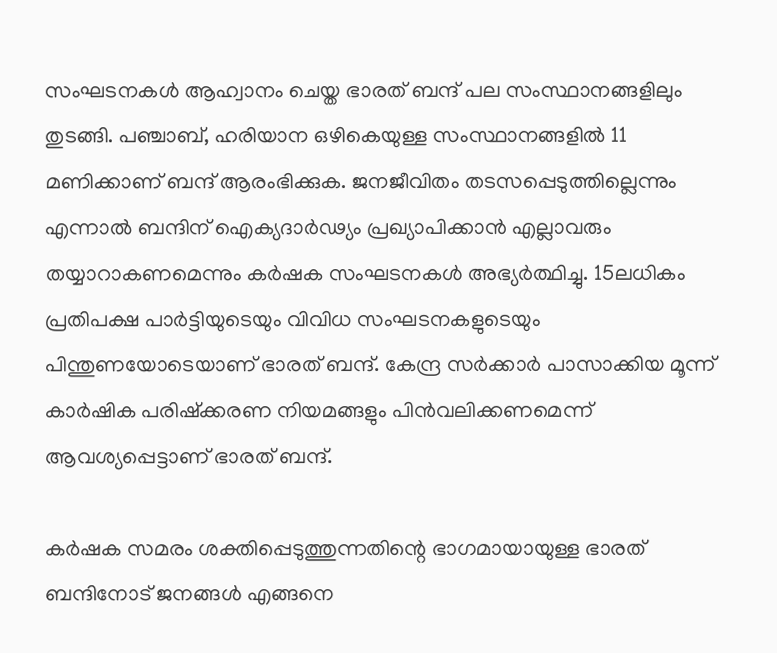സംഘടനകൾ ആഹ്വാനം ചെയ്ത ഭാരത് ബന്ദ് പല സംസ്ഥാനങ്ങളിലും തുടങ്ങി. പഞ്ചാബ്, ഹരിയാന ഒഴികെയുള്ള സംസ്ഥാനങ്ങളിൽ 11 മണിക്കാണ് ബന്ദ് ആരംഭിക്കുക. ജനജീവിതം തടസപ്പെടുത്തില്ലെന്നും എന്നാൽ ബന്ദിന് ഐക്യദാർഢ്യം പ്രഖ്യാപിക്കാൻ എല്ലാവരും തയ്യാറാകണമെന്നും കർഷക സംഘടനകൾ അഭ്യർത്ഥിച്ചു. 15ലധികം പ്രതിപക്ഷ പാർട്ടിയുടെയും വിവിധ സംഘടനകളുടെയും പിന്തുണയോടെയാണ് ഭാരത് ബന്ദ്. കേന്ദ്ര സർക്കാർ പാസാക്കിയ മൂന്ന് കാർഷിക പരിഷ്ക്കരണ നിയമങ്ങളും പിൻവലിക്കണമെന്ന് ആവശ്യപ്പെട്ടാണ് ഭാരത് ബന്ദ്.

കർഷക സമരം ശക്തിപ്പെടുത്തുന്നതിന്റെ ഭാഗമായായുള്ള ഭാരത് ബന്ദിനോട് ജനങ്ങൾ എങ്ങനെ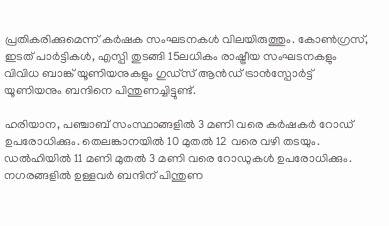പ്രതികരിക്കുമെന്ന് കർഷക സംഘടനകൾ വിലയിരുത്തും. കോൺഗ്രസ്‌, ഇടത് പാർട്ടികൾ, എസ്പി തുടങ്ങി 15ലധികം രാഷ്ട്രീയ സംഘടനകളും വിവിധ ബാങ്ക് യൂണിയനുകളും ഗുഡ്സ് ആൻഡ് ട്രാൻസ്പോർട്ട് യൂണിയനും ബന്ദിനെ പിന്തുണച്ചിട്ടുണ്ട്.

ഹരിയാന, പഞ്ചാബ് സംസ്ഥാങ്ങളിൽ 3 മണി വരെ കർഷകർ റോഡ് ഉപരോധിക്കും. തെലങ്കാനയിൽ 10 മുതൽ 12 വരെ വഴി തടയും. ഡൽഹിയിൽ 11 മണി മുതൽ 3 മണി വരെ റോഡുകൾ ഉപരോധിക്കും. നഗരങ്ങളിൽ ഉള്ളവർ ബന്ദിന് പിന്തുണ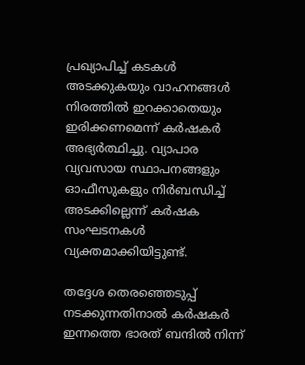പ്രഖ്യാപിച്ച് കടകൾ അടക്കുകയും വാഹനങ്ങൾ നിരത്തിൽ ഇറക്കാതെയും ഇരിക്കണമെന്ന് കർഷകർ അഭ്യർത്ഥിച്ചു. വ്യാപാര വ്യവസായ സ്ഥാപനങ്ങളും ഓഫീസുകളും നിർബന്ധിച്ച് അടക്കില്ലെന്ന് കർഷക സംഘടനകൾ വ്യക്തമാക്കിയിട്ടുണ്ട്.

തദ്ദേശ തെരഞ്ഞെടുപ്പ് നടക്കുന്നതിനാല്‍ കര്‍ഷകര്‍ ഇന്നത്തെ ഭാരത് ബന്ദില്‍ നിന്ന്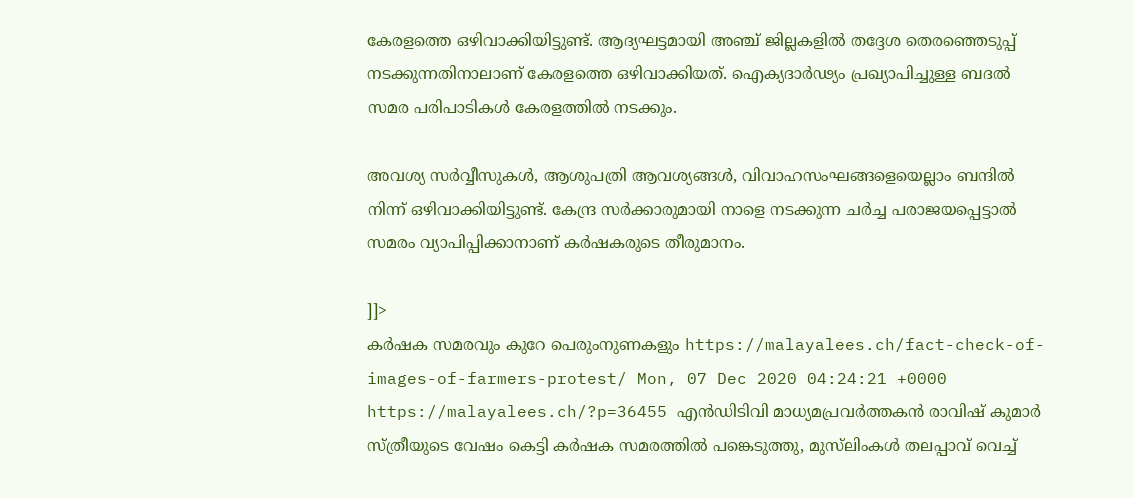കേരളത്തെ ഒഴിവാക്കിയിട്ടുണ്ട്. ആദ്യഘട്ടമായി അഞ്ച് ജില്ലകളില്‍ തദ്ദേശ തെരഞ്ഞെടുപ്പ് നടക്കുന്നതിനാലാണ് കേരളത്തെ ഒഴിവാക്കിയത്. ഐക്യദാര്‍ഢ്യം പ്രഖ്യാപിച്ചുള്ള ബദല്‍ സമര പരിപാടികള്‍ കേരളത്തില്‍ നടക്കും.

അവശ്യ സർവ്വീസുകൾ, ആശുപത്രി ആവശ്യങ്ങൾ, വിവാഹസംഘങ്ങളെയെല്ലാം ബന്ദില്‍ നിന്ന് ഒഴിവാക്കിയിട്ടുണ്ട്. കേന്ദ്ര സർക്കാരുമായി നാളെ നടക്കുന്ന ചർച്ച പരാജയപ്പെട്ടാൽ സമരം വ്യാപിപ്പിക്കാനാണ് കർഷകരുടെ തീരുമാനം.

]]>
കര്‍ഷക സമരവും കുറേ പെരുംനുണകളും https://malayalees.ch/fact-check-of-images-of-farmers-protest/ Mon, 07 Dec 2020 04:24:21 +0000 https://malayalees.ch/?p=36455 എന്‍ഡിടിവി മാധ്യമപ്രവര്‍ത്തകന്‍ രാവിഷ് കുമാര്‍ സ്ത്രീയുടെ വേഷം കെട്ടി കര്‍ഷക സമരത്തില്‍ പങ്കെടുത്തു, മുസ്‍ലിംകള്‍ തലപ്പാവ് വെച്ച്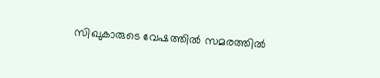സിഖുകാരുടെ വേഷത്തില്‍ സമരത്തില്‍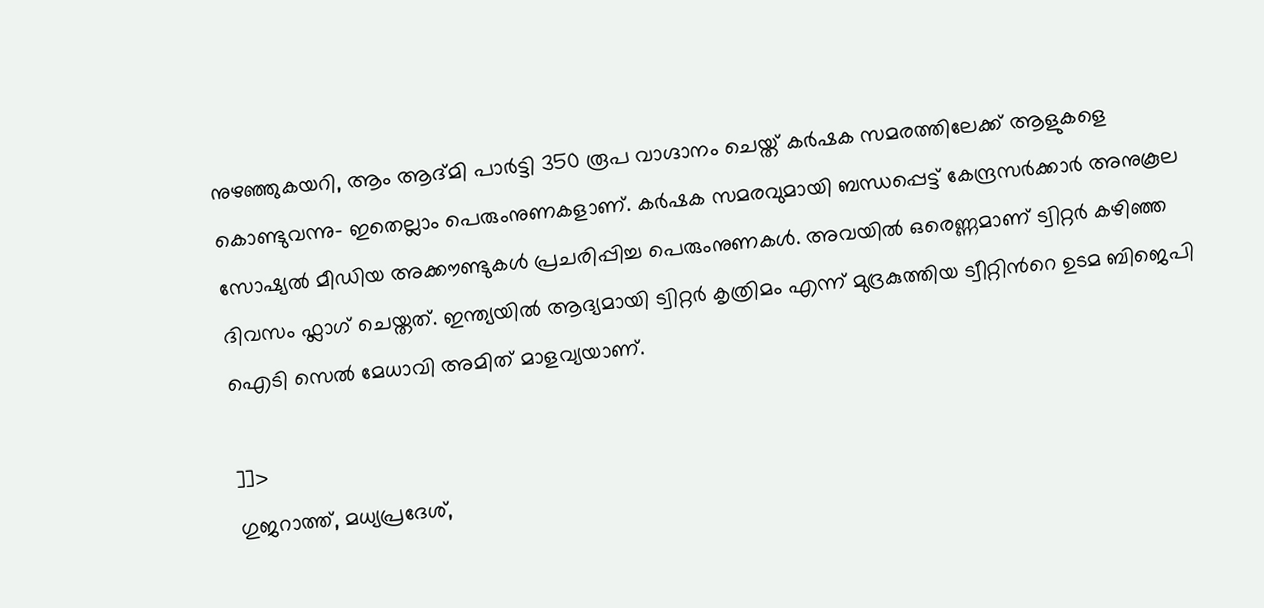നുഴഞ്ഞുകയറി, ആം ആദ്മി പാര്‍ട്ടി 350 രൂപ വാഗ്ദാനം ചെയ്ത് കര്‍ഷക സമരത്തിലേക്ക് ആളുകളെ കൊണ്ടുവന്നു- ഇതെല്ലാം പെരുംനുണകളാണ്. കര്‍ഷക സമരവുമായി ബന്ധപ്പെട്ട് കേന്ദ്രസര്‍ക്കാര്‍ അനുകൂല സോഷ്യല്‍ മീഡിയ അക്കൗണ്ടുകള്‍ പ്രചരിപ്പിച്ച പെരുംനുണകള്‍. അവയില്‍ ഒരെണ്ണമാണ് ട്വിറ്റര്‍ കഴിഞ്ഞ ദിവസം ഫ്ലാഗ് ചെയ്തത്. ഇന്ത്യയില്‍ ആദ്യമായി ട്വിറ്റര്‍ കൃത്രിമം എന്ന് മുദ്രകുത്തിയ ട്വീറ്റിന്‍റെ ഉടമ ബിജെപി ഐടി സെല്‍ മേധാവി അമിത് മാളവ്യയാണ്.

]]>
ഗുജറാത്ത്, മധ്യപ്രദേശ്,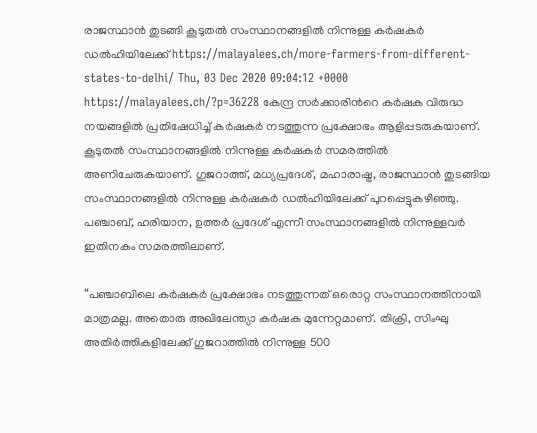രാജസ്ഥാന്‍ തുടങ്ങി കൂടുതല്‍ സംസ്ഥാനങ്ങളില്‍ നിന്നുള്ള കര്‍ഷകര്‍ ഡല്‍ഹിയിലേക്ക് https://malayalees.ch/more-farmers-from-different-states-to-delhi/ Thu, 03 Dec 2020 09:04:12 +0000 https://malayalees.ch/?p=36228 കേന്ദ്ര സര്‍ക്കാരിന്‍റെ കര്‍ഷക വിരുദ്ധ നയങ്ങളില്‍ പ്രതിഷേധിച്ച് കര്‍ഷകര്‍ നടത്തുന്ന പ്രക്ഷോഭം ആളിപ്പടരുകയാണ്. കൂടുതല്‍ സംസ്ഥാനങ്ങളില്‍ നിന്നുള്ള കര്‍ഷകര്‍ സമരത്തില്‍ അണിചേരുകയാണ്. ഗുജറാത്ത്, മധ്യപ്രദേശ്, മഹാരാഷ്ട്ര, രാജസ്ഥാന്‍ തുടങ്ങിയ സംസ്ഥാനങ്ങളില്‍ നിന്നുള്ള കര്‍ഷകര്‍ ഡല്‍ഹിയിലേക്ക് പുറപ്പെട്ടുകഴിഞ്ഞു. പഞ്ചാബ്, ഹരിയാന, ഉത്തര്‍ പ്രദേശ് എന്നീ സംസ്ഥാനങ്ങളില്‍ നിന്നുള്ളവര്‍ ഇതിനകം സമരത്തിലാണ്.

“പഞ്ചാബിലെ കർഷകർ പ്രക്ഷോഭം നടത്തുന്നത് ഒരൊറ്റ സംസ്ഥാനത്തിനായി മാത്രമല്ല. അതൊരു അഖിലേന്ത്യാ കര്‍ഷക മുന്നേറ്റമാണ്. തിക്രി, സിംഘു അതിർത്തികളിലേക്ക് ഗുജറാത്തില്‍ നിന്നുള്ള 500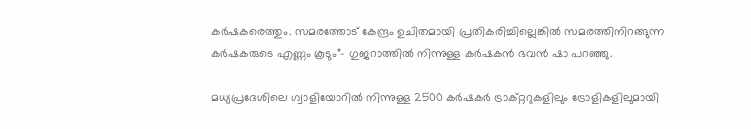കര്‍ഷകരെത്തും. സമരത്തോട് കേന്ദ്രം ഉചിതമായി പ്രതികരിച്ചില്ലെങ്കില്‍ സമരത്തിനിറങ്ങുന്ന കര്‍ഷകരുടെ എണ്ണം കൂടും”- ഗുജറാത്തിൽ നിന്നുള്ള കര്‍ഷകന്‍ ഭവന്‍ ഷാ പറഞ്ഞു.

മധ്യപ്രദേശിലെ ഗ്വാളിയോറില്‍ നിന്നുള്ള 2500 കര്‍ഷകര്‍ ട്രാക്റ്ററുകളിലും ട്രോളികളിലുമായി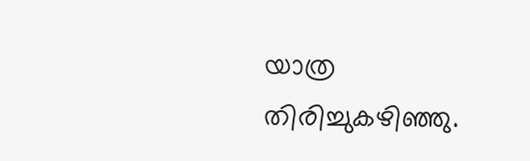യാത്ര തിരിച്ചുകഴിഞ്ഞു.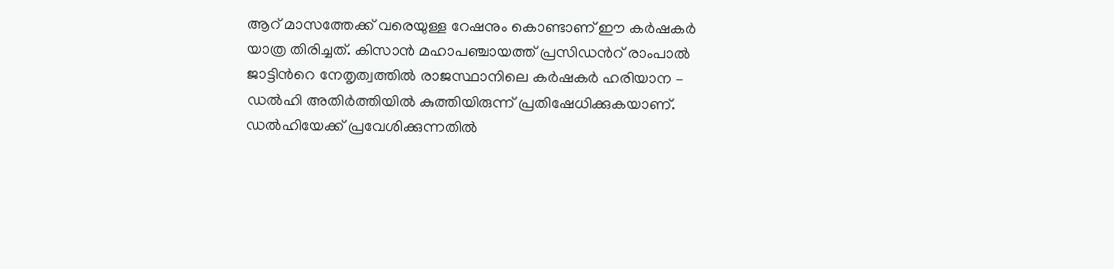ആറ് മാസത്തേക്ക് വരെയുള്ള റേഷനും കൊണ്ടാണ് ഈ കര്‍ഷകര്‍ യാത്ര തിരിച്ചത്. കിസാന്‍ മഹാപഞ്ചായത്ത് പ്രസിഡന്‍റ് രാംപാല്‍ ജാട്ടിന്‍റെ നേതൃത്വത്തില്‍ രാജസ്ഥാനിലെ കര്‍ഷകര്‍ ഹരിയാന – ഡല്‍ഹി അതിര്‍ത്തിയില്‍ കുത്തിയിരുന്ന് പ്രതിഷേധിക്കുകയാണ്. ഡല്‍ഹിയേക്ക് പ്രവേശിക്കുന്നതില്‍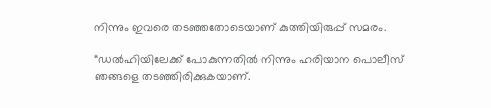നിന്നും ഇവരെ തടഞ്ഞതോടെയാണ് കുത്തിയിരുപ്പ് സമരം.

“ഡല്‍ഹിയിലേക്ക് പോകുന്നതില്‍ നിന്നും ഹരിയാന പൊലീസ് ഞങ്ങളെ തടഞ്ഞിരിക്കുകയാണ്.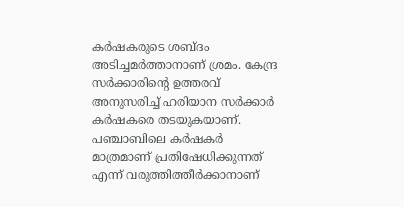കര്‍ഷകരുടെ ശബ്ദം അടിച്ചമര്‍ത്താനാണ് ശ്രമം. കേന്ദ്ര സര്‍ക്കാരിന്‍റെ ഉത്തരവ് അനുസരിച്ച് ഹരിയാന സര്‍ക്കാര്‍ കര്‍ഷകരെ തടയുകയാണ്. പഞ്ചാബിലെ കര്‍ഷകര്‍ മാത്രമാണ് പ്രതിഷേധിക്കുന്നത് എന്ന് വരുത്തിത്തീര്‍ക്കാനാണ്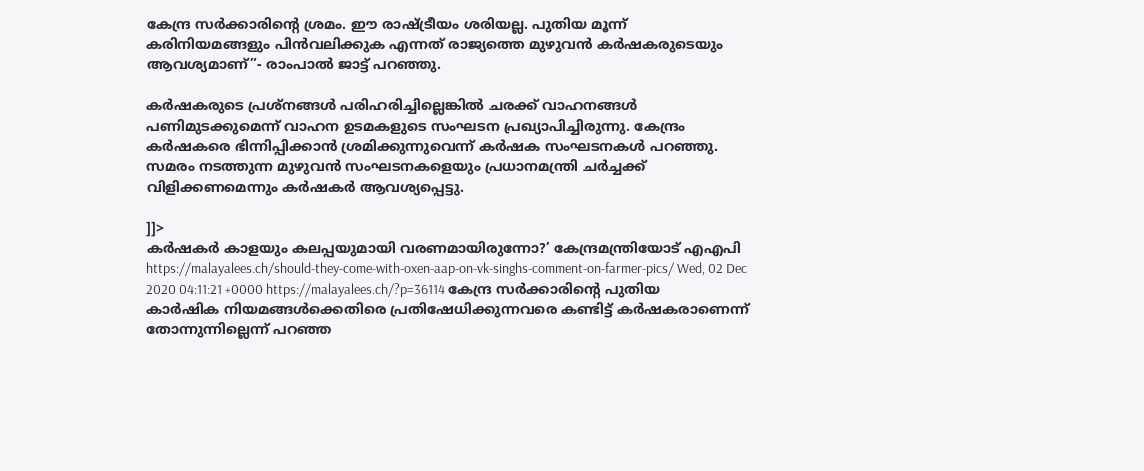കേന്ദ്ര സര്‍ക്കാരിന്‍റെ ശ്രമം. ഈ രാഷ്ട്രീയം ശരിയല്ല. പുതിയ മൂന്ന് കരിനിയമങ്ങളും പിന്‍വലിക്കുക എന്നത് രാജ്യത്തെ മുഴുവന്‍ കര്‍ഷകരുടെയും ആവശ്യമാണ്”- രാംപാല്‍ ജാട്ട് പറഞ്ഞു.

കർഷകരുടെ പ്രശ്നങ്ങൾ പരിഹരിച്ചില്ലെങ്കിൽ ചരക്ക് വാഹനങ്ങൾ പണിമുടക്കുമെന്ന് വാഹന ഉടമകളുടെ സംഘടന പ്രഖ്യാപിച്ചിരുന്നു. കേന്ദ്രം കർഷകരെ ഭിന്നിപ്പിക്കാൻ ശ്രമിക്കുന്നുവെന്ന് കർഷക സംഘടനകൾ പറഞ്ഞു. സമരം നടത്തുന്ന മുഴുവൻ സംഘടനകളെയും പ്രധാനമന്ത്രി ചർച്ചക്ക് വിളിക്കണമെന്നും കര്‍ഷകര്‍ ആവശ്യപ്പെട്ടു.

]]>
കര്‍ഷകര്‍ കാളയും കലപ്പയുമായി വരണമായിരുന്നോ?’ കേന്ദ്രമന്ത്രിയോട് എഎപി https://malayalees.ch/should-they-come-with-oxen-aap-on-vk-singhs-comment-on-farmer-pics/ Wed, 02 Dec 2020 04:11:21 +0000 https://malayalees.ch/?p=36114 കേന്ദ്ര സര്‍ക്കാരിന്‍റെ പുതിയ കാർഷിക നിയമങ്ങള്‍ക്കെതിരെ പ്രതിഷേധിക്കുന്നവരെ കണ്ടിട്ട് കര്‍ഷകരാണെന്ന് തോന്നുന്നില്ലെന്ന് പറഞ്ഞ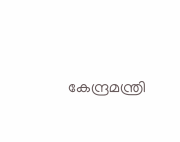കേന്ദ്രമന്ത്രി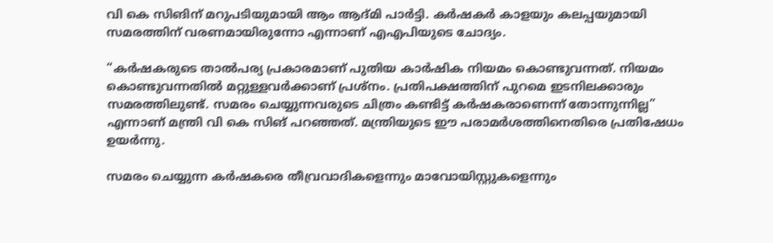വി കെ സിങിന് മറുപടിയുമായി ആം ആദ്മി പാര്‍ട്ടി. കര്‍ഷകര്‍ കാളയും കലപ്പയുമായി സമരത്തിന് വരണമായിരുന്നോ എന്നാണ് എഎപിയുടെ ചോദ്യം.

“കർഷകരുടെ താൽപര്യ പ്രകാരമാണ് പുതിയ കാര്‍ഷിക നിയമം കൊണ്ടുവന്നത്. നിയമം കൊണ്ടുവന്നതില്‍ മറ്റുള്ളവര്‍ക്കാണ് പ്രശ്നം. പ്രതിപക്ഷത്തിന് പുറമെ ഇടനിലക്കാരും സമരത്തിലുണ്ട്. സമരം ചെയ്യുന്നവരുടെ ചിത്രം കണ്ടിട്ട് കര്‍ഷകരാണെന്ന് തോന്നുന്നില്ല” എന്നാണ് മന്ത്രി വി കെ സിങ് പറഞ്ഞത്. മന്ത്രിയുടെ ഈ പരാമര്‍ശത്തിനെതിരെ പ്രതിഷേധം ഉയര്‍ന്നു.

സമരം ചെയ്യുന്ന കര്‍ഷകരെ തീവ്രവാദികളെന്നും മാവോയിസ്റ്റുകളെന്നും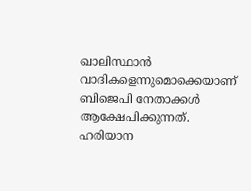ഖാലിസ്ഥാന്‍ വാദികളെന്നുമൊക്കെയാണ് ബിജെപി നേതാക്കള്‍ ആക്ഷേപിക്കുന്നത്. ഹരിയാന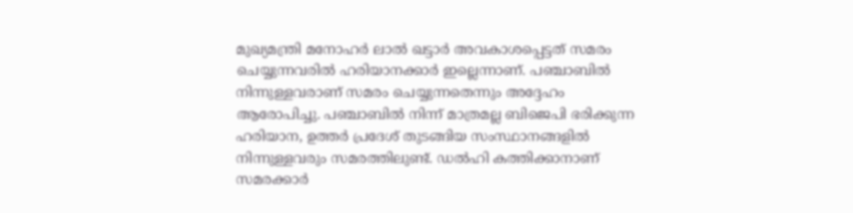മുഖ്യമന്ത്രി മനോഹര്‍ ലാല്‍ ഖട്ടാര്‍ അവകാശപ്പെട്ടത് സമരം ചെയ്യുന്നവരില്‍ ഹരിയാനക്കാര്‍ ഇല്ലെന്നാണ്. പഞ്ചാബില്‍ നിന്നുള്ളവരാണ് സമരം ചെയ്യുന്നതെന്നും അദ്ദേഹം ആരോപിച്ചു. പഞ്ചാബില്‍ നിന്ന് മാത്രമല്ല ബിജെപി ഭരിക്കുന്ന ഹരിയാന, ഉത്തര്‍ പ്രദേശ് തുടങ്ങിയ സംസ്ഥാനങ്ങളില്‍ നിന്നുള്ളവരും സമരത്തിലുണ്ട്. ഡല്‍ഹി കത്തിക്കാനാണ് സമരക്കാര്‍‌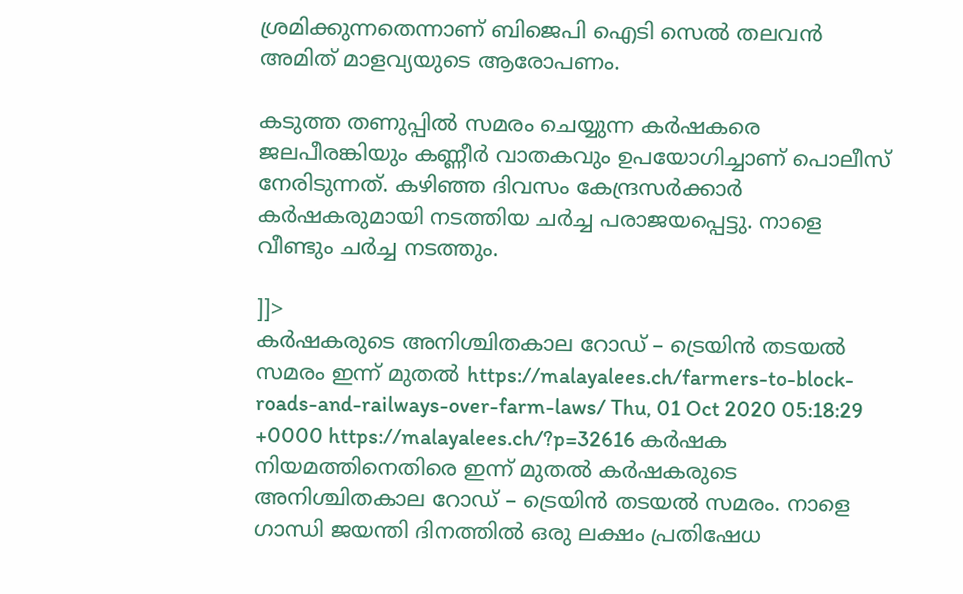ശ്രമിക്കുന്നതെന്നാണ് ബിജെപി ഐടി സെല്‍ തലവന്‍ അമിത് മാളവ്യയുടെ ആരോപണം.

കടുത്ത തണുപ്പില്‍ സമരം ചെയ്യുന്ന കര്‍ഷകരെ ജലപീരങ്കിയും കണ്ണീര്‍ വാതകവും ഉപയോഗിച്ചാണ് പൊലീസ് നേരിടുന്നത്. കഴിഞ്ഞ ദിവസം കേന്ദ്രസര്‍ക്കാര്‍ കര്‍ഷകരുമായി നടത്തിയ ചര്‍ച്ച പരാജയപ്പെട്ടു. നാളെ വീണ്ടും ചര്‍ച്ച നടത്തും.

]]>
കർഷകരുടെ അനിശ്ചിതകാല റോഡ് – ട്രെയിന്‍ തടയല്‍ സമരം ഇന്ന് മുതല്‍ https://malayalees.ch/farmers-to-block-roads-and-railways-over-farm-laws/ Thu, 01 Oct 2020 05:18:29 +0000 https://malayalees.ch/?p=32616 കർഷക നിയമത്തിനെതിരെ ഇന്ന് മുതല്‍ കർഷകരുടെ അനിശ്ചിതകാല റോഡ് – ട്രെയിന്‍ തടയല്‍ സമരം. നാളെ ഗാന്ധി ജയന്തി ദിനത്തില്‍ ഒരു ലക്ഷം പ്രതിഷേധ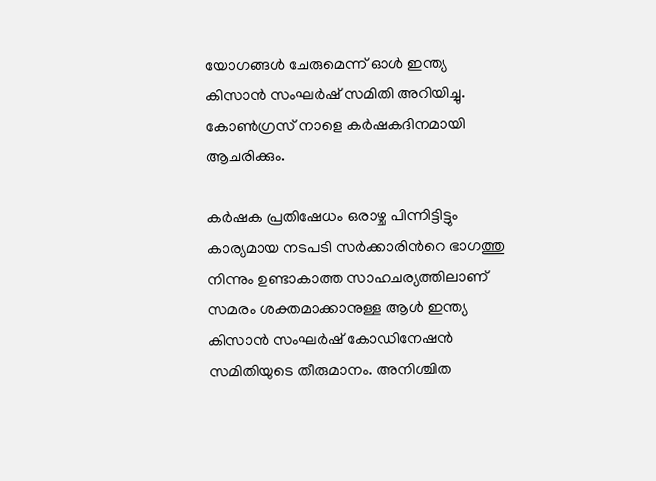യോഗങ്ങള്‍ ചേരുമെന്ന് ഓള്‍ ഇന്ത്യ കിസാന്‍ സംഘര്‍ഷ് സമിതി അറിയിച്ചു. കോണ്‍ഗ്രസ് നാളെ കർഷകദിനമായി ആചരിക്കും.

കർഷക പ്രതിഷേധം ഒരാഴ്ച പിന്നിട്ടിട്ടും കാര്യമായ നടപടി സർക്കാരിന്‍റെ ഭാഗത്തു നിന്നും ഉണ്ടാകാത്ത സാഹചര്യത്തിലാണ് സമരം ശക്തമാക്കാനുള്ള ആള്‍ ഇന്ത്യ കിസാന്‍ സംഘര്‍ഷ് കോഡിനേഷന്‍ സമിതിയുടെ തീരുമാനം. അനിശ്ചിത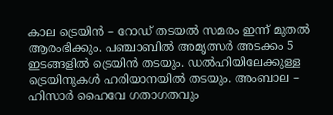കാല ട്രെയിന്‍ – റോഡ്‌ തടയല്‍ സമരം ഇന്ന് മുതല്‍ ആരംഭിക്കും. പഞ്ചാബില്‍ അമൃത്സർ അടക്കം 5 ഇടങ്ങളില്‍ ട്രെയിന്‍ തടയും. ഡല്‍ഹിയിലേക്കുള്ള ട്രെയിനുകള്‍ ഹരിയാനയില്‍ തടയും. അംബാല – ഹിസാർ ഹൈവേ ഗതാഗതവും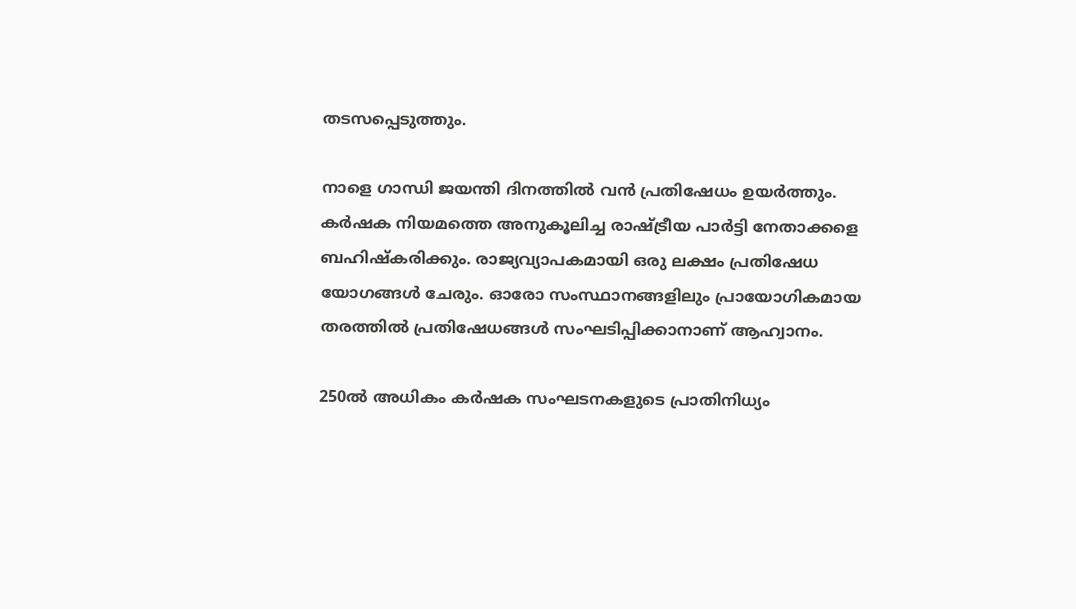തടസപ്പെടുത്തും.

നാളെ ഗാന്ധി ജയന്തി ദിനത്തില്‍ വന്‍ പ്രതിഷേധം ഉയർത്തും. കര്‍ഷക നിയമത്തെ അനുകൂലിച്ച രാഷ്ട്രീയ പാര്‍ട്ടി നേതാക്കളെ ബഹിഷ്കരിക്കും. രാജ്യവ്യാപകമായി ഒരു ലക്ഷം പ്രതിഷേധ യോഗങ്ങള്‍ ചേരും. ഓരോ സംസ്ഥാനങ്ങളിലും പ്രായോഗികമായ തരത്തില്‍ പ്രതിഷേധങ്ങള്‍ സംഘടിപ്പിക്കാനാണ് ആഹ്വാനം.

250ല്‍ അധികം കര്‍ഷക സംഘടനകളുടെ പ്രാതിനിധ്യം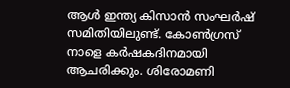ആള്‍ ഇന്ത്യ കിസാന്‍ സംഘര്‍ഷ് സമിതിയിലുണ്ട്. കോണ്‍ഗ്രസ് നാളെ കർഷകദിനമായി ആചരിക്കും. ശിരോമണി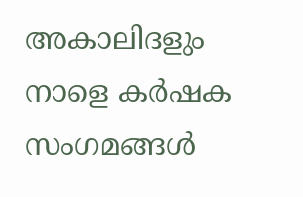അകാലിദളും നാളെ കർഷക സംഗമങ്ങള്‍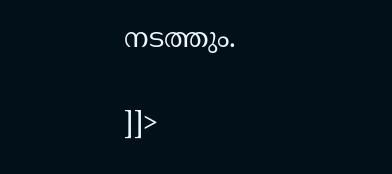നടത്തും.

]]>